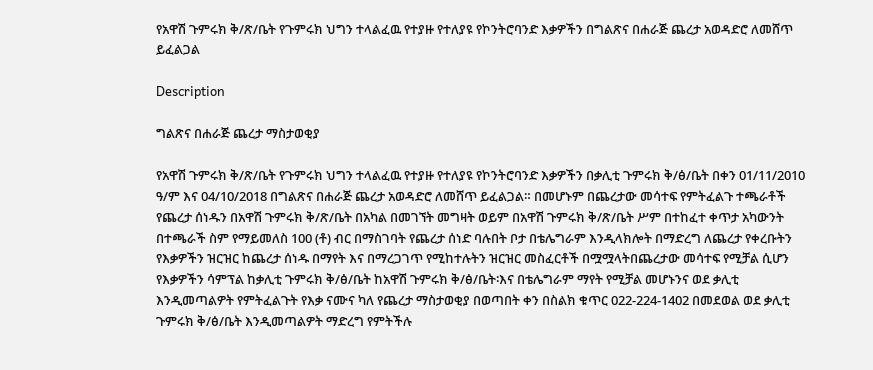የአዋሽ ጉምሩክ ቅ/ጽ/ቤት የጉምሩክ ህግን ተላልፈዉ የተያዙ የተለያዩ የኮንትሮባንድ እቃዎችን በግልጽና በሐራጅ ጨረታ አወዳድሮ ለመሸጥ ይፈልጋል

Description

ግልጽና በሐራጅ ጨረታ ማስታወቂያ

የአዋሽ ጉምሩክ ቅ/ጽ/ቤት የጉምሩክ ህግን ተላልፈዉ የተያዙ የተለያዩ የኮንትሮባንድ እቃዎችን በቃሊቲ ጉምሩክ ቅ/ፅ/ቤት በቀን 01/11/2010 ዓ/ም እና 04/10/2018 በግልጽና በሐራጅ ጨረታ አወዳድሮ ለመሸጥ ይፈልጋል። በመሆኑም በጨረታው መሳተፍ የምትፈልጉ ተጫራቶች የጨረታ ሰነዱን በአዋሽ ጉምሩክ ቅ/ጽ/ቤት በአካል በመገኘት መግዛት ወይም በአዋሽ ጉምሩክ ቅ/ጽ/ቤት ሥም በተከፈተ ቀጥታ አካውንት በተጫራች ስም የማይመለስ 100 (ቶ) ብር በማስገባት የጨረታ ሰነድ ባሉበት ቦታ በቴሌግራም እንዲላክሎት በማድረግ ለጨረታ የቀረቡትን የእቃዎችን ዝርዝር ከጨረታ ሰነዱ በማየት እና በማረጋገጥ የሚከተሉትን ዝርዝር መስፈርቶች በሟሟላትበጨረታው መሳተፍ የሚቻል ሲሆን የእቃዎችን ሳምፕል ከቃሊቲ ጉምሩክ ቅ/ፅ/ቤት ከአዋሽ ጉምሩክ ቅ/ፅ/ቤት፡እና በቴሌግራም ማየት የሚቻል መሆኑንና ወደ ቃሊቲ እንዲመጣልዎት የምትፈልጉት የእቃ ናሙና ካለ የጨረታ ማስታወቂያ በወጣበት ቀን በስልክ ቁጥር 022-224-1402 በመደወል ወደ ቃሊቲ ጉምሩክ ቅ/ፅ/ቤት እንዲመጣልዎት ማድረግ የምትችሉ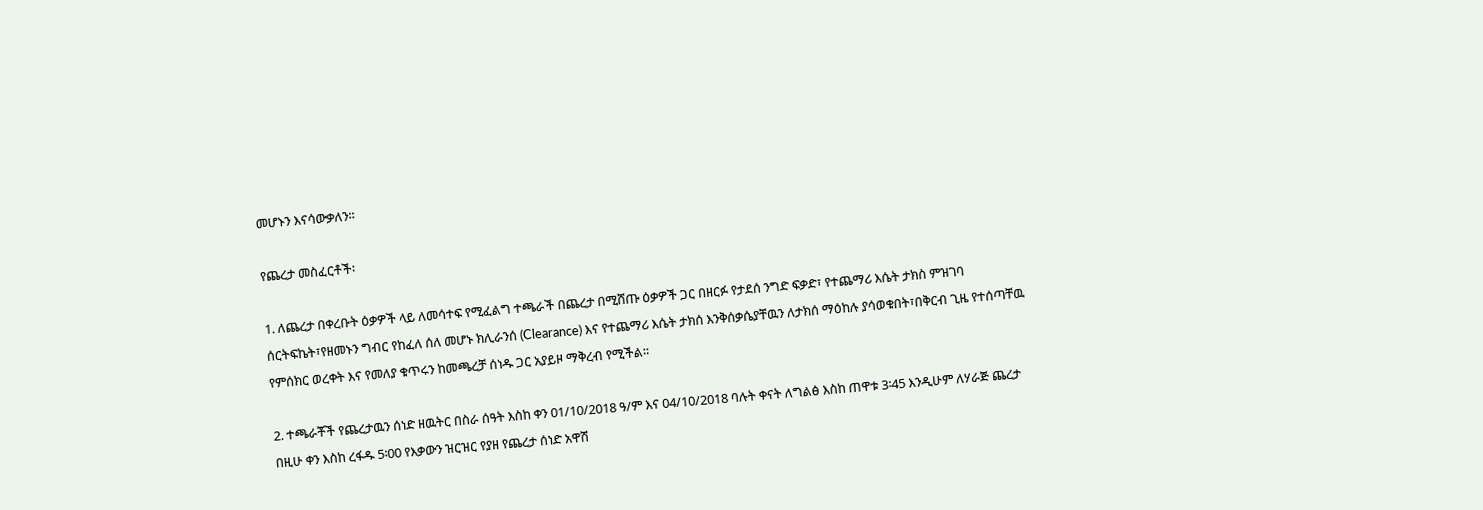መሆኑን እናሳውቃለን።

የጨረታ መስፈርቶች፡

1. ለጨረታ በቀረቡት ዕቃዎች ላይ ለመሳተፍ የሚፈልግ ተጫራች በጨረታ በሚሸጡ ዕቃዎች ጋር በዘርፉ የታደሰ ንግድ ፍቃድ፣ የተጨማሪ እሴት ታክስ ምዝገባ ሰርትፍኬት፣የዘመኑን ግብር የከፈለ ሰለ መሆኑ ክሊራንሰ (Clearance) እና የተጨማሪ እሴት ታክሰ እንቅሰቃሴያቸዉን ለታክሰ ማዕከሉ ያሳወቁበት፣በቅርብ ጊዜ የተሰጣቸዉ የምሰክር ወረቀት እና የመለያ ቁጥሩን ከመጫረቻ ሰነዱ ጋር አያይዞ ማቅረብ የሚችል።

2. ተጫራቾች የጨረታዉን ሰነድ ዘዉትር በስራ ሰዓት እስከ ቀን 01/10/2018 ዓ/ም እና 04/10/2018 ባሉት ቀናት ለግልፅ እስከ ጠዋቱ 3፡45 እንዲሁም ለሃራጅ ጨረታ በዚሁ ቀን እስከ ረፋዱ 5፡00 የእቃውን ዝርዝር የያዘ የጨረታ ሰነድ አዋሽ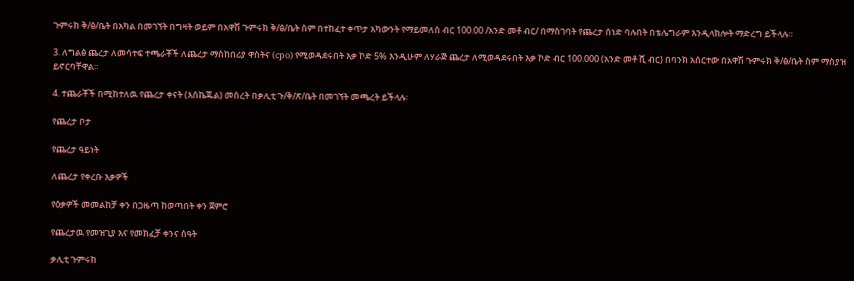ጉምሩክ ቅ/ፅ/ቤት በአካል በመገኘት በግዛት ወይም በአዋሽ ጉምሩክ ቅ/ፅ/ቤት ስም በተከፈተ ቀጥታ አካውንት የማይመለስ ብር 100.00 /አንድ መቶ ብር/ በማስገባት የጨረታ ሰነድ ባሉበት በቴሌግራም እንዲላክሎት ማድረግ ይችላሉ።

3. ለግልፅ ጨረታ ለመሳተፍ ተጫራቾች ለጨረታ ማስከበሪያ ዋስትና (cpo) የሚወዳደሩበት እቃ ኮድ 5% እንዲሁም ለሃራጅ ጨረታ ለሚወዳደሩበት እቃ ኮድ ብር 100.000 (አንድ መቶ ሺ ብር) በባንክ አሰርተው በአዋሽ ጉምሩክ ቅ/ፅ/ቤት ስም ማስያዝ ይኖርባቸዋል።

4. ተጨራቾች በሚከተለዉ የጨረታ ቀናት (እሰኬጁል) መሰረት በቃሊቲ ጉ/ቅ/ጽ/ቤት በመገኘት መጫረት ይችላሉ፡

የጨረታ ቦታ

የጨረታ ዓይነት

ለጨረታ የቀረቡ እቃዎች

የዕቃዎች መመልከቻ ቀን በጋዜጣ ከወጣበት ቀን ጀምሮ

የጨረታዉ የመዝጊያ እና የመክፈቻ ቀንና ሰዓት

ቃሊቲ ጉምሩከ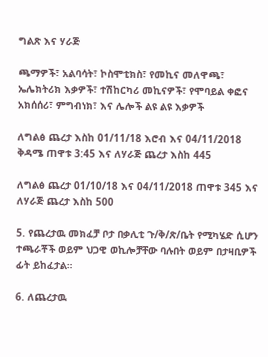ግልጽ እና ሃራጅ

ጫማዎች፣ አልባሳት፣ ኮስሞቲክስ፣ የመኪና መለዋጫ፣ ኤሌክትሪክ እቃዎች፣ ተሽከርካሪ መኪናዎች፣ የሞባይል ቀፎና አክሰሰሪ፣ ምግብነክ፣ እና ሌሎች ልዩ ልዩ እቃዎች

ለግልፅ ጨረታ እስከ 01/11/18 እሮብ እና 04/11/2018 ቅዳሜ ጠዋቱ 3:45 እና ለሃራጅ ጨረታ እስከ 445

ለግልፅ ጨረታ 01/10/18 እና 04/11/2018 ጠዋቱ 345 እና ለሃራጅ ጨረታ እስከ 500

5. የጨረታዉ መክፈቻ ቦታ በቃሊቲ ጉ/ቅ/ጽ/ቤት የሚካሄድ ሲሆን ተጫራቾች ወይም ህጋዊ ወኪሎቻቸው ባሉበት ወይም በታዛቢዎች ፊት ይከፈታል።

6. ለጨረታዉ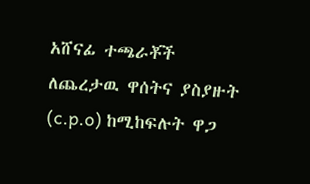አሸናፊ ተጫራቾች ለጨረታዉ ዋሰትና ያስያዙት (c.p.o) ከሚከፍሉት ዋጋ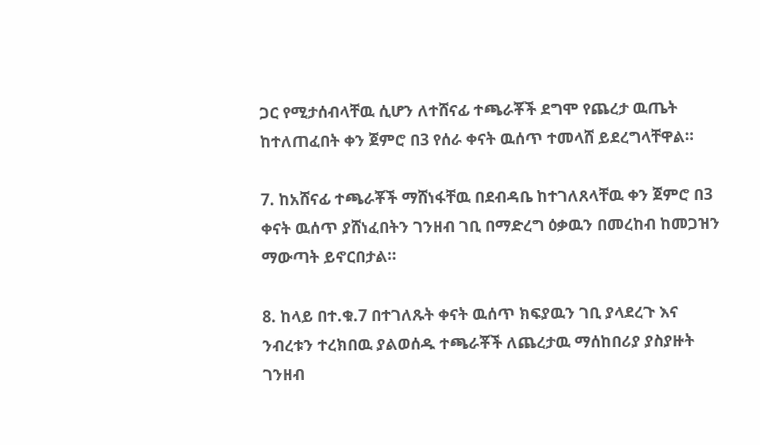ጋር የሚታሰብላቸዉ ሲሆን ለተሸናፊ ተጫራቾች ደግሞ የጨረታ ዉጤት ከተለጠፈበት ቀን ጀምሮ በ3 የሰራ ቀናት ዉሰጥ ተመላሸ ይደረግላቸዋል።

7. ከአሸናፊ ተጫራቾች ማሸነፋቸዉ በደብዳቤ ከተገለጸላቸዉ ቀን ጀምሮ በ3 ቀናት ዉሰጥ ያሸነፈበትን ገንዘብ ገቢ በማድረግ ዕቃዉን በመረከብ ከመጋዝን ማውጣት ይኖርበታል።

8. ከላይ በተ.ቁ.7 በተገለጹት ቀናት ዉሰጥ ክፍያዉን ገቢ ያላደረጉ እና ንብረቱን ተረክበዉ ያልወሰዱ ተጫራቾች ለጨረታዉ ማሰከበሪያ ያስያዙት ገንዘብ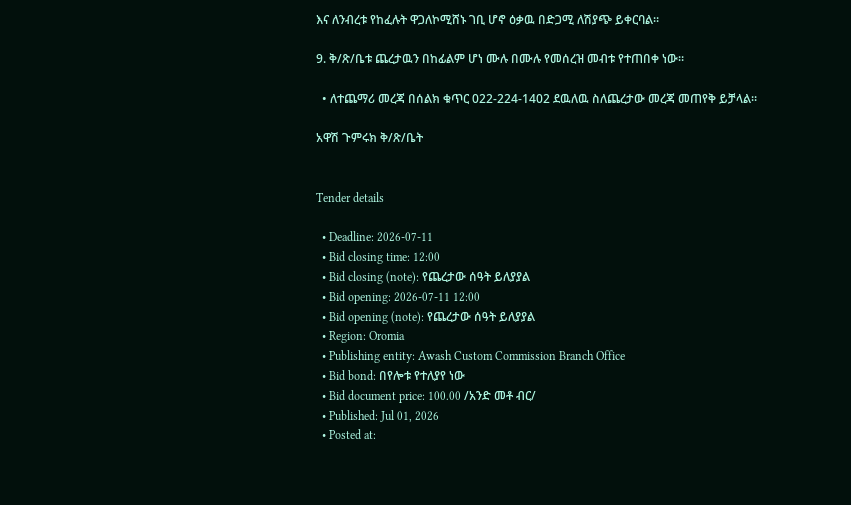እና ለንብረቱ የከፈሉት ዋጋለኮሚሸኑ ገቢ ሆኖ ዕቃዉ በድጋሚ ለሽያጭ ይቀርባል።

9. ቅ/ጽ/ቤቱ ጨረታዉን በከፊልም ሆነ ሙሉ በሙሉ የመሰረዝ መብቱ የተጠበቀ ነው።

  • ለተጨማሪ መረጃ በሰልክ ቁጥር 022-224-1402 ደዉለዉ ስለጨረታው መረጃ መጠየቅ ይቻላል።

አዋሽ ጉምሩክ ቅ/ጽ/ቤት


Tender details

  • Deadline: 2026-07-11
  • Bid closing time: 12:00
  • Bid closing (note): የጨረታው ሰዓት ይለያያል
  • Bid opening: 2026-07-11 12:00
  • Bid opening (note): የጨረታው ሰዓት ይለያያል
  • Region: Oromia
  • Publishing entity: Awash Custom Commission Branch Office
  • Bid bond: በየሎቱ የተለያየ ነው
  • Bid document price: 100.00 /አንድ መቶ ብር/
  • Published: Jul 01, 2026
  • Posted at: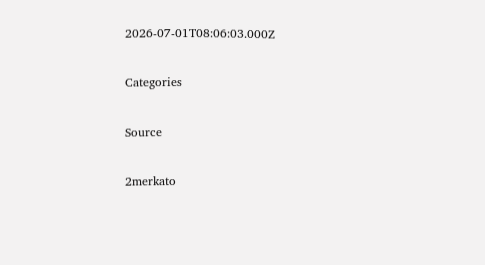2026-07-01T08:06:03.000Z

Categories

Source

2merkato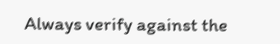Always verify against the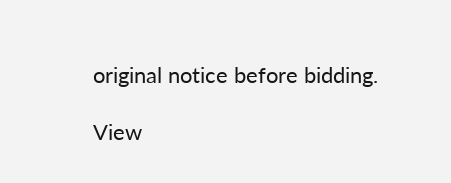original notice before bidding.

View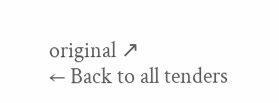original ↗
← Back to all tenders